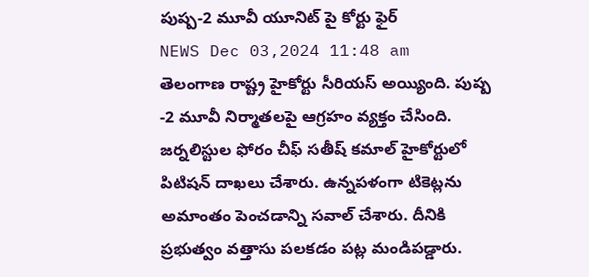పుష్ప-2 మూవీ యూనిట్ పై కోర్టు ఫైర్
NEWS Dec 03,2024 11:48 am
తెలంగాణ రాష్ట్ర హైకోర్టు సీరియస్ అయ్యింది. పుష్ప -2 మూవీ నిర్మాతలపై ఆగ్రహం వ్యక్తం చేసింది. జర్నలిస్టుల ఫోరం చీఫ్ సతీష్ కమాల్ హైకోర్టులో పిటిషన్ దాఖలు చేశారు. ఉన్నపళంగా టికెట్లను అమాంతం పెంచడాన్ని సవాల్ చేశారు. దీనికి ప్రభుత్వం వత్తాసు పలకడం పట్ల మండిపడ్డారు.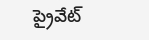ప్రైవేట్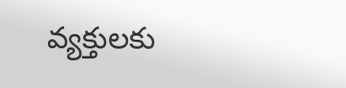వ్యక్తులకు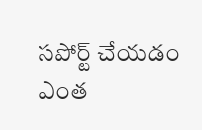సపోర్ట్ చేయడం ఎంత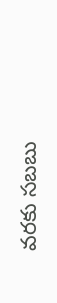వరకు సబబు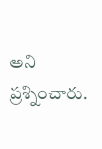అని ప్రశ్నించారు.